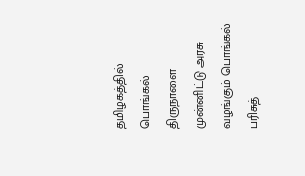தமிழகத்தில் பொங்கல் திருநாளை முன்னிட்டு அரசு வழங்கும் பொங்கல் பரிசுத்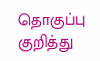தொகுப்பு குறித்து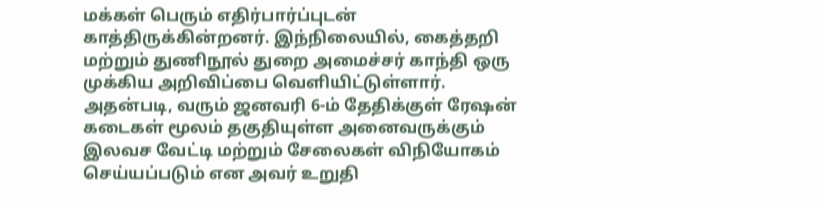மக்கள் பெரும் எதிர்பார்ப்புடன் காத்திருக்கின்றனர். இந்நிலையில், கைத்தறி மற்றும் துணிநூல் துறை அமைச்சர் காந்தி ஒரு முக்கிய அறிவிப்பை வெளியிட்டுள்ளார். அதன்படி, வரும் ஜனவரி 6-ம் தேதிக்குள் ரேஷன் கடைகள் மூலம் தகுதியுள்ள அனைவருக்கும் இலவச வேட்டி மற்றும் சேலைகள் விநியோகம் செய்யப்படும் என அவர் உறுதி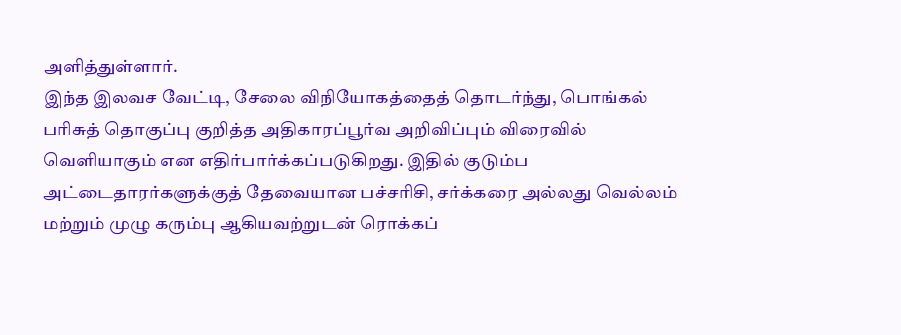அளித்துள்ளார்.
இந்த இலவச வேட்டி, சேலை விநியோகத்தைத் தொடர்ந்து, பொங்கல் பரிசுத் தொகுப்பு குறித்த அதிகாரப்பூர்வ அறிவிப்பும் விரைவில் வெளியாகும் என எதிர்பார்க்கப்படுகிறது. இதில் குடும்ப அட்டைதாரர்களுக்குத் தேவையான பச்சரிசி, சர்க்கரை அல்லது வெல்லம் மற்றும் முழு கரும்பு ஆகியவற்றுடன் ரொக்கப்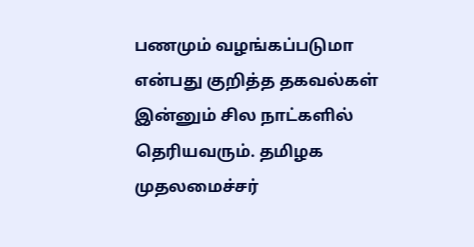பணமும் வழங்கப்படுமா என்பது குறித்த தகவல்கள் இன்னும் சில நாட்களில் தெரியவரும். தமிழக முதலமைச்சர்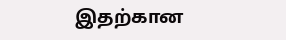இதற்கான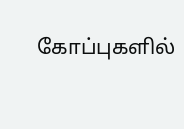கோப்புகளில்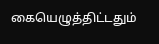கையெழுத்திட்டதும்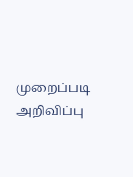முறைப்படி அறிவிப்பு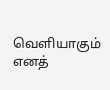வெளியாகும் எனத்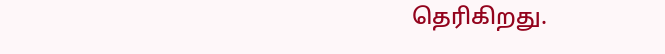தெரிகிறது.